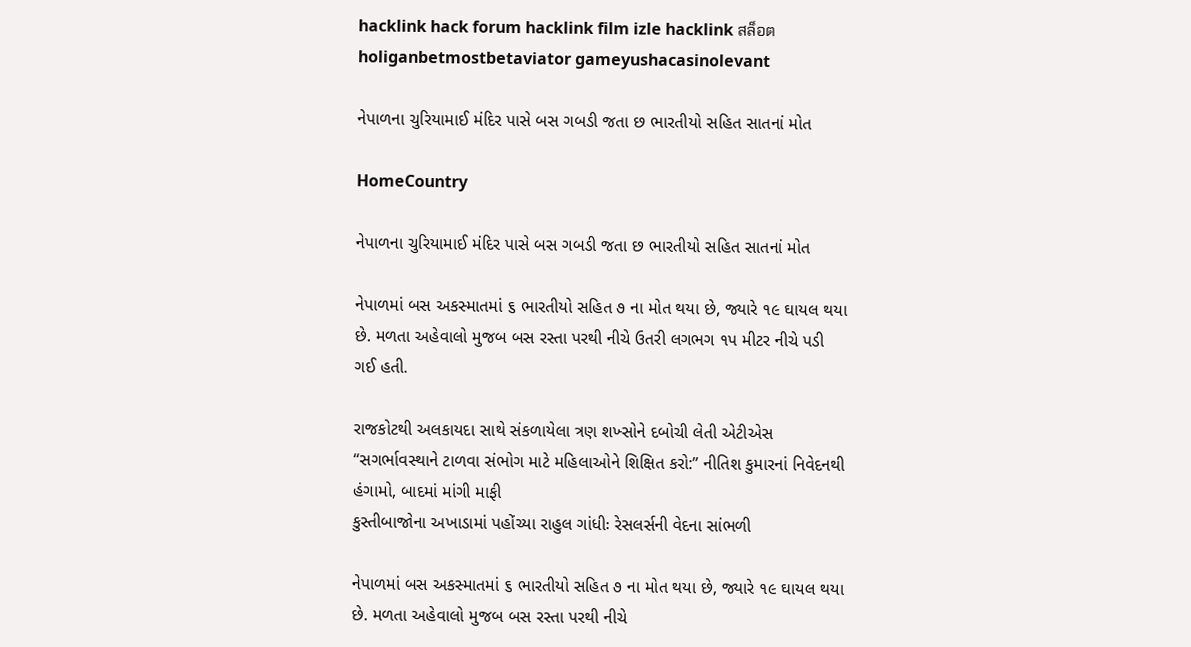hacklink hack forum hacklink film izle hacklink สล็อตholiganbetmostbetaviator gameyushacasinolevant

નેપાળના ચુરિયામાઈ મંદિર પાસે બસ ગબડી જતા છ ભારતીયો સહિત સાતનાં મોત

HomeCountry

નેપાળના ચુરિયામાઈ મંદિર પાસે બસ ગબડી જતા છ ભારતીયો સહિત સાતનાં મોત

નેપાળમાં બસ અકસ્માતમાં ૬ ભારતીયો સહિત ૭ ના મોત થયા છે, જ્યારે ૧૯ ઘાયલ થયા છે. મળતા અહેવાલો મુજબ બસ રસ્તા પરથી નીચે ઉતરી લગભગ ૧પ મીટર નીચે પડી ગઈ હતી.

રાજકોટથી અલકાયદા સાથે સંકળાયેલા ત્રણ શખ્સોને દબોચી લેતી એટીએસ
“સગર્ભાવસ્થાને ટાળવા સંભોગ માટે મહિલાઓને શિક્ષિત કરો:” નીતિશ કુમારનાં નિવેદનથી હંગામો, બાદમાં માંગી માફી
કુસ્તીબાજોના અખાડામાં પહોંચ્યા રાહુલ ગાંધીઃ રેસલર્સની વેદના સાંભળી

નેપાળમાં બસ અકસ્માતમાં ૬ ભારતીયો સહિત ૭ ના મોત થયા છે, જ્યારે ૧૯ ઘાયલ થયા છે. મળતા અહેવાલો મુજબ બસ રસ્તા પરથી નીચે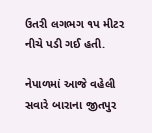ઉતરી લગભગ ૧પ મીટર નીચે પડી ગઈ હતી.

નેપાળમાં આજે વહેલી સવારે બારાના જીતપુર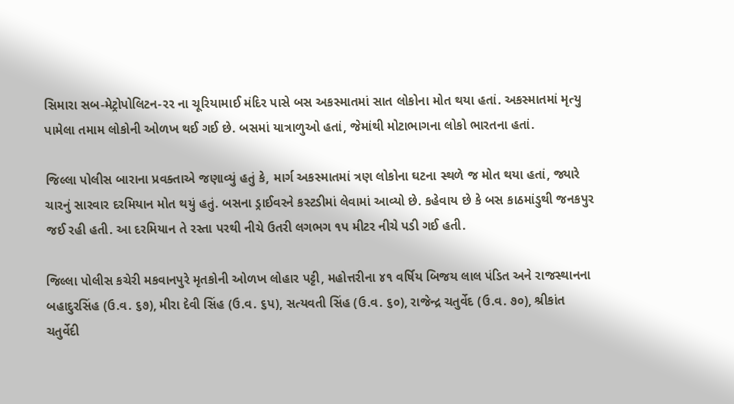સિમારા સબ-મેટ્રોપોલિટન-રર ના ચૂરિયામાઈ મંદિર પાસે બસ અકસ્માતમાં સાત લોકોના મોત થયા હતાં. અકસ્માતમાં મૃત્યુ પામેલા તમામ લોકોની ઓળખ થઈ ગઈ છે. બસમાં યાત્રાળુઓ હતાં, જેમાંથી મોટાભાગના લોકો ભારતના હતાં.

જિલ્લા પોલીસ બારાના પ્રવક્તાએ જણાવ્યું હતું કે, માર્ગ અકસ્માતમાં ત્રણ લોકોના ઘટના સ્થળે જ મોત થયા હતાં, જ્યારે ચારનું સારવાર દરમિયાન મોત થયું હતું. બસના ડ્રાઈવરને કસ્ટડીમાં લેવામાં આવ્યો છે. કહેવાય છે કે બસ કાઠમાંડુથી જનકપુર જઈ રહી હતી. આ દરમિયાન તે રસ્તા પરથી નીચે ઉતરી લગભગ ૧પ મીટર નીચે પડી ગઈ હતી.

જિલ્લા પોલીસ કચેરી મકવાનપુરે મૃતકોની ઓળખ લોહાર પટ્ટી, મહોત્તરીના ૪૧ વર્ષિય બિજય લાલ પંડિત અને રાજસ્થાનના બહાદુરસિંહ (ઉ.વ. ૬૭), મીરા દેવી સિંહ (ઉ.વ. ૬પ), સત્યવતી સિંહ (ઉ.વ. ૬૦), રાજેન્દ્ર ચતુર્વેદ (ઉ.વ. ૭૦), શ્રીકાંત ચતુર્વેદી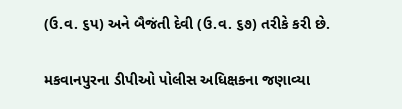(ઉ.વ. ૬પ) અને બૈજંતી દેવી (ઉ.વ. ૬૭) તરીકે કરી છે.

મકવાનપુરના ડીપીઓ પોલીસ અધિક્ષકના જણાવ્યા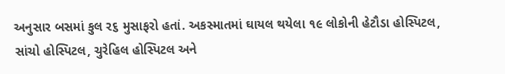અનુસાર બસમાં કુલ ર૬ મુસાફરો હતાં. અકસ્માતમાં ઘાયલ થયેલા ૧૯ લોકોની હેટૌડા હોસ્પિટલ, સાંચો હોસ્પિટલ, ચુરેહિલ હોસ્પિટલ અને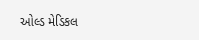ઓલ્ડ મેડિકલ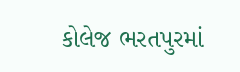કોલેજ ભરતપુરમાં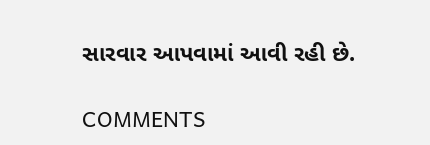સારવાર આપવામાં આવી રહી છે.

COMMENTS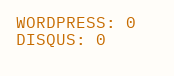WORDPRESS: 0
DISQUS: 0